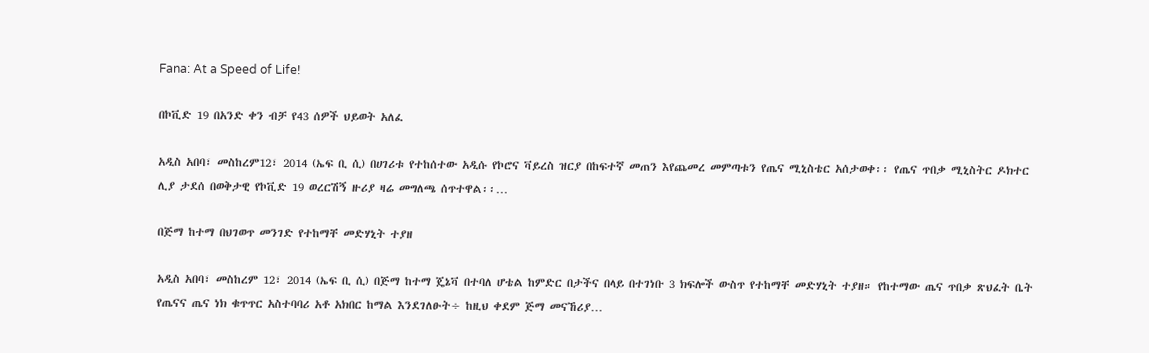Fana: At a Speed of Life!

በኮቪድ 19 በአንድ ቀን ብቻ የ43 ሰዎች ህይወት አለፈ

አዲስ አበባ፣ መስከረም12፣ 2014 (ኤፍ ቢ ሲ) በሀገሪቱ የተከሰተው አዲሱ የኮሮና ቫይረስ ዝርያ በከፍተኛ መጠን እየጨመረ መምጣቱን የጤና ሚኒስቴር አሰታወቀ፡፡ የጤና ጥበቃ ሚኒስትር ዶክተር ሊያ ታደሰ በወቅታዊ የኮቪድ 19 ወረርሽኝ ዙሪያ ዛሬ መግለጫ ሰጥተዋል፡፡…

በጅማ ከተማ በህገወጥ መንገድ የተከማቸ መድሃኒት ተያዘ

አዲስ አበባ፣ መስከረም 12፣ 2014 (ኤፍ ቢ ሲ) በጅማ ከተማ ጄኔቫ በተባለ ሆቴል ከምድር በታችና በላይ በተገነቡ 3 ክፍሎች ውስጥ የተከማቸ መድሃኒት ተያዘ። የከተማው ጤና ጥበቃ ጽህፈት ቤት የጤናና ጤና ነክ ቁጥጥር አስተባባሪ አቶ አክበር ከማል እንደገለፁት÷ ከዚህ ቀደም ጅማ መናኸሪያ…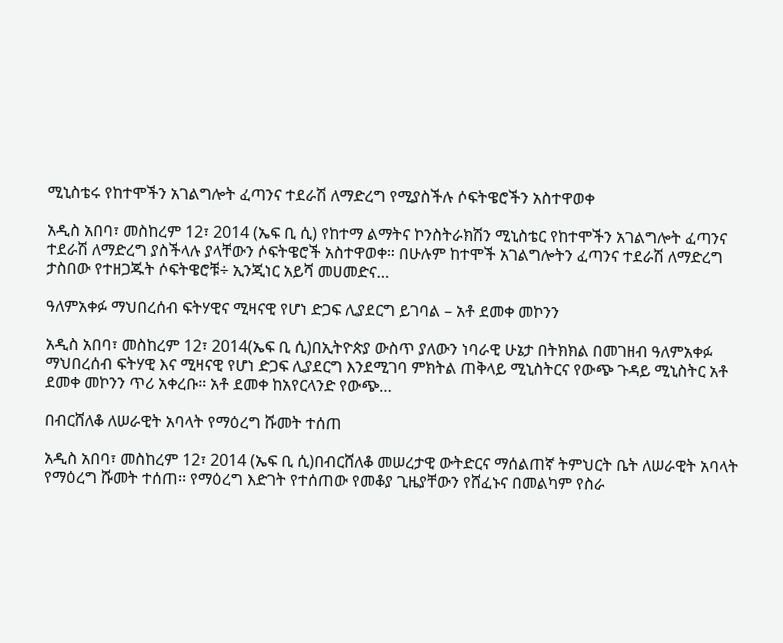ሚኒስቴሩ የከተሞችን አገልግሎት ፈጣንና ተደራሽ ለማድረግ የሚያስችሉ ሶፍትዌሮችን አስተዋወቀ

አዲስ አበባ፣ መስከረም 12፣ 2014 (ኤፍ ቢ ሲ) የከተማ ልማትና ኮንስትራክሽን ሚኒስቴር የከተሞችን አገልግሎት ፈጣንና ተደራሽ ለማድረግ ያስችላሉ ያላቸውን ሶፍትዌሮች አስተዋወቀ። በሁሉም ከተሞች አገልግሎትን ፈጣንና ተደራሽ ለማድረግ ታስበው የተዘጋጁት ሶፍትዌሮቹ÷ ኢንጂነር አይሻ መሀመድና…

ዓለምአቀፉ ማህበረሰብ ፍትሃዊና ሚዛናዊ የሆነ ድጋፍ ሊያደርግ ይገባል – አቶ ደመቀ መኮንን

አዲስ አበባ፣ መስከረም 12፣ 2014(ኤፍ ቢ ሲ)በኢትዮጵያ ውስጥ ያለውን ነባራዊ ሁኔታ በትክክል በመገዘብ ዓለምአቀፉ ማህበረሰብ ፍትሃዊ እና ሚዛናዊ የሆነ ድጋፍ ሊያደርግ እንደሚገባ ምክትል ጠቅላይ ሚኒስትርና የውጭ ጉዳይ ሚኒስትር አቶ ደመቀ መኮንን ጥሪ አቀረቡ። አቶ ደመቀ ከአየርላንድ የውጭ…

በብርሸለቆ ለሠራዊት አባላት የማዕረግ ሹመት ተሰጠ

አዲስ አበባ፣ መስከረም 12፣ 2014 (ኤፍ ቢ ሲ)በብርሸለቆ መሠረታዊ ውትድርና ማሰልጠኛ ትምህርት ቤት ለሠራዊት አባላት የማዕረግ ሹመት ተሰጠ፡፡ የማዕረግ እድገት የተሰጠው የመቆያ ጊዜያቸውን የሸፈኑና በመልካም የስራ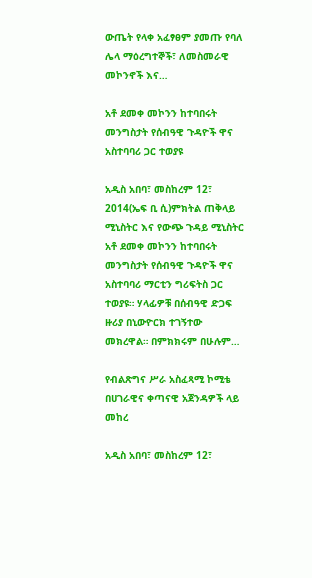ውጤት የላቀ አፈፃፀም ያመጡ የባለ ሌላ ማዕረግተኞች፣ ለመስመራዊ መኮንኖች እና…

አቶ ደመቀ መኮንን ከተባበሩት መንግስታት የሰብዓዊ ጉዳዮች ዋና አስተባባሪ ጋር ተወያዩ

አዲስ አበባ፣ መስከረም 12፣ 2014(ኤፍ ቢ ሲ)ምክትል ጠቅላይ ሚኒስትር እና የውጭ ጉዳይ ሚኒስትር አቶ ደመቀ መኮንን ከተባበሩት መንግስታት የሰብዓዊ ጉዳዮች ዋና አስተባባሪ ማርቲን ግሪፍትስ ጋር ተወያዩ። ሃላፊዎቹ በሰብዓዊ ድጋፍ ዙሪያ በኒውዮርክ ተገኝተው መክረዋል። በምክክሩም በሁሉም…

የብልጽግና ሥራ አስፈጻሚ ኮሚቴ በሀገራዊና ቀጣናዊ አጀንዳዎች ላይ መከረ

አዲስ አበባ፣ መስከረም 12፣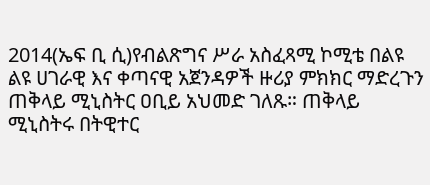2014(ኤፍ ቢ ሲ)የብልጽግና ሥራ አስፈጻሚ ኮሚቴ በልዩ ልዩ ሀገራዊ እና ቀጣናዊ አጀንዳዎች ዙሪያ ምክክር ማድረጉን ጠቅላይ ሚኒስትር ዐቢይ አህመድ ገለጹ። ጠቅላይ ሚኒስትሩ በትዊተር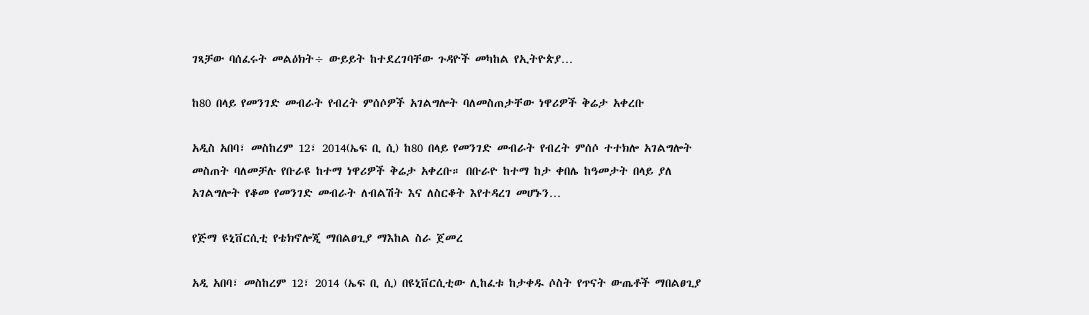ገጻቻው ባሰፈሩት መልዕክት÷ ውይይት ከተደረገባቸው ጉዳዮች መካከል የኢትዮጵያ…

ከ80 በላይ የመንገድ መብራት የብረት ምሰሶዎች አገልግሎት ባለመስጠታቸው ነዋሪዎች ቅሬታ አቀረቡ

አዲስ አበባ፣ መስከረም 12፣ 2014(ኤፍ ቢ ሲ) ከ80 በላይ የመንገድ መብራት የብረት ምሰሶ ተተክሎ አገልግሎት መስጠት ባለመቻሉ የቡራዩ ከተማ ነዋሪዎች ቅሬታ አቀረቡ። በቡራዮ ከተማ ከታ ቀበሌ ከዓመታት በላይ ያለ አገልግሎት የቆመ የመንገድ መብራት ለብልሽት እና ለስርቆት እየተዳረገ መሆኑን…

የጅማ ዩኒቨርሲቲ የቴክኖሎጂ ማበልፀጊያ ማእከል ስራ ጀመረ

አዲ አበባ፣ መስከረም 12፣ 2014 (ኤፍ ቢ ሲ) በዩኒቨርሲቲው ሊከፈቱ ከታቀዱ ሶስት የጥናት ውጤቶች ማበልፀጊያ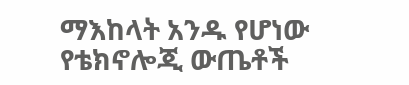ማእከላት አንዱ የሆነው የቴክኖሎጂ ውጤቶች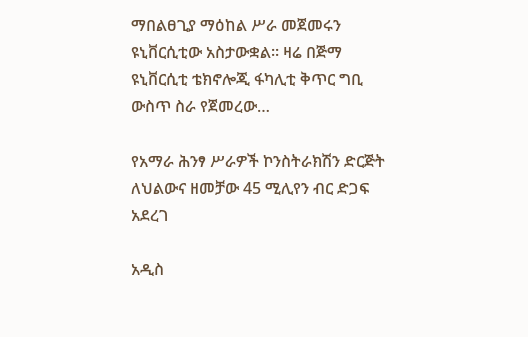ማበልፀጊያ ማዕከል ሥራ መጀመሩን ዩኒቨርሲቲው አስታውቋል፡፡ ዛሬ በጅማ ዩኒቨርሲቲ ቴክኖሎጂ ፋካሊቲ ቅጥር ግቢ ውስጥ ስራ የጀመረው…

የአማራ ሕንፃ ሥራዎች ኮንስትራክሽን ድርጅት ለህልውና ዘመቻው 45 ሚሊየን ብር ድጋፍ አደረገ

አዲስ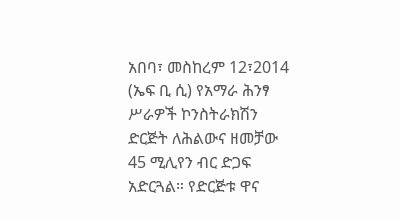አበባ፣ መስከረም 12፣2014 (ኤፍ ቢ ሲ) የአማራ ሕንፃ ሥራዎች ኮንስትራክሽን ድርጅት ለሕልውና ዘመቻው 45 ሚሊየን ብር ድጋፍ አድርጓል። የድርጅቱ ዋና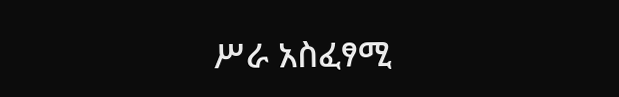ሥራ አስፈፃሚ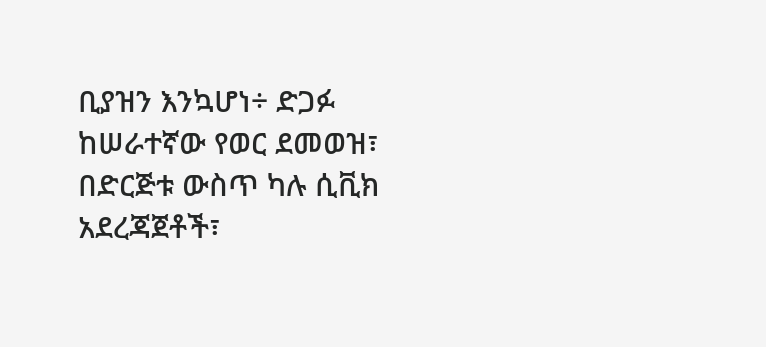ቢያዝን እንኳሆነ÷ ድጋፉ ከሠራተኛው የወር ደመወዝ፣ በድርጅቱ ውስጥ ካሉ ሲቪክ አደረጃጀቶች፣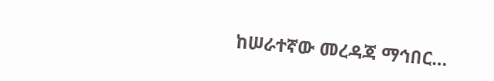ከሠራተኛው መረዳጃ ማኅበር…